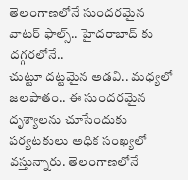తెలంగాణలోనే సుందరమైన వాటర్ ఫాల్స్.. హైదరాబాద్ కు దగ్గరలోనే..
చుట్టూ దట్టమైన అడవి.. మధ్యలో జలపాతం.. ఈ సుందరమైన దృశ్యాలను చూసేందుకు పర్యటకులు అధిక సంఖ్యలో వస్తున్నారు. తెలంగాణలోనే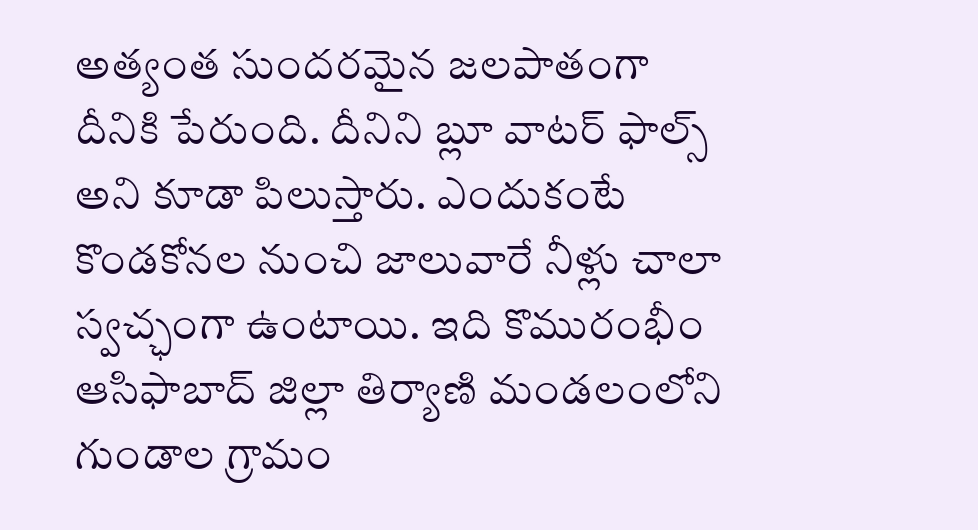అత్యంత సుందరమైన జలపాతంగా దీనికి పేరుంది. దీనిని బ్లూ వాటర్ ఫాల్స్ అని కూడా పిలుస్తారు. ఎందుకంటే కొండకోనల నుంచి జాలువారే నీళ్లు చాలా స్వచ్ఛంగా ఉంటాయి. ఇది కొమురంభీం ఆసిఫాబాద్ జిల్లా తిర్యాణి మండలంలోని గుండాల గ్రామం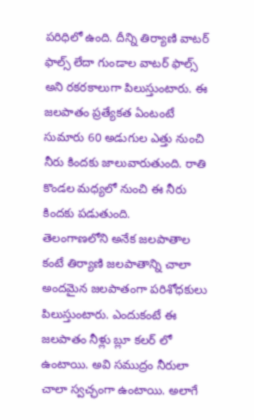పరిధిలో ఉంది. దీన్ని తిర్యాణి వాటర్ ఫాల్స్ లేదా గుండాల వాటర్ ఫాల్స్ అని రకరకాలుగా పిలుస్తుంటారు. ఈ జలపాతం ప్రత్యేకత ఏంటంటే సుమారు 60 అడుగుల ఎత్తు నుంచి నీరు కిందకు జాలువారుతుంది. రాతి కొండల మధ్యలో నుంచి ఈ నీరు కిందకు పడుతుంది.
తెలంగాణలోని అనేక జలపాతాల కంటే తిర్యాణి జలపాతాన్ని చాలా అందమైన జలపాతంగా పరిశోధకులు పిలుస్తుంటారు. ఎందుకంటే ఈ జలపాతం నీళ్లు బ్లూ కలర్ లో ఉంటాయి. అవి సముద్రం నీరులా చాలా స్వచ్ఛంగా ఉంటాయి. అలాగే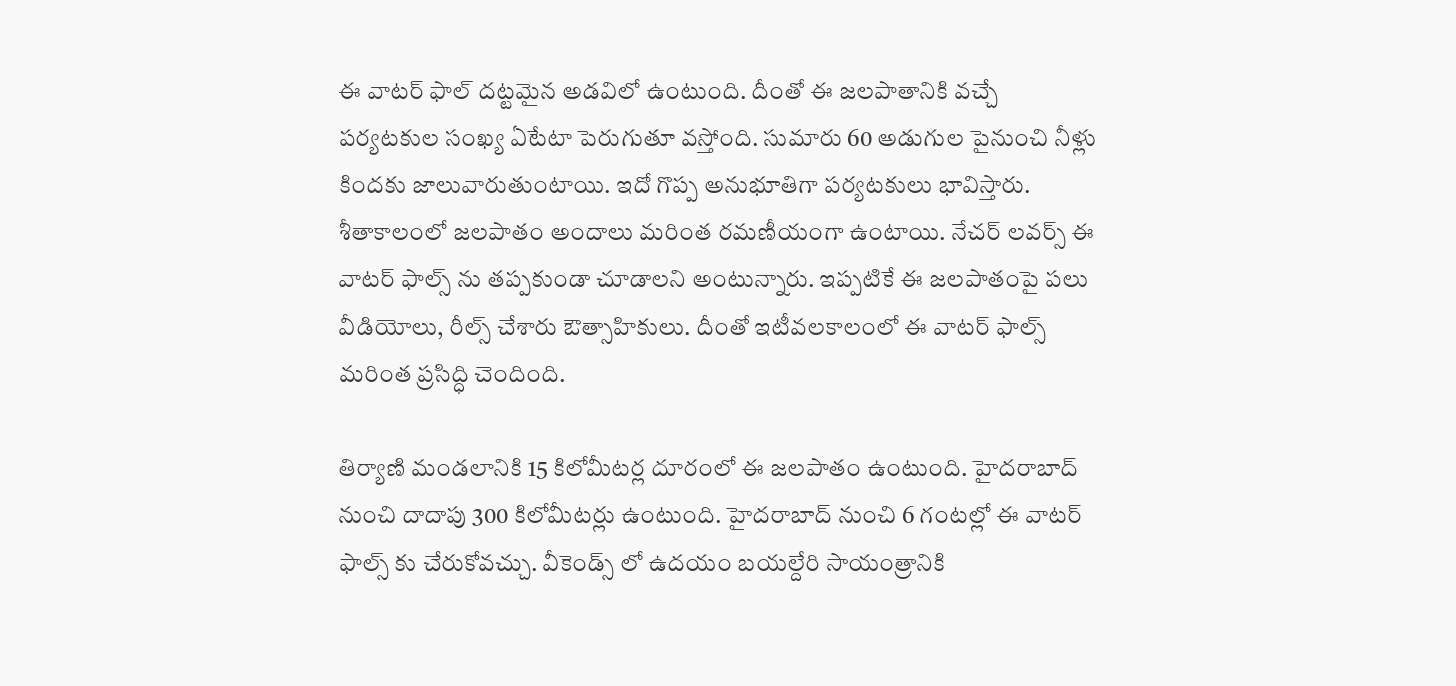ఈ వాటర్ ఫాల్ దట్టమైన అడవిలో ఉంటుంది. దీంతో ఈ జలపాతానికి వచ్చే పర్యటకుల సంఖ్య ఏటేటా పెరుగుతూ వస్తోంది. సుమారు 60 అడుగుల పైనుంచి నీళ్లు కిందకు జాలువారుతుంటాయి. ఇదో గొప్ప అనుభూతిగా పర్యటకులు భావిస్తారు. శీతాకాలంలో జలపాతం అందాలు మరింత రమణీయంగా ఉంటాయి. నేచర్ లవర్స్ ఈ వాటర్ ఫాల్స్ ను తప్పకుండా చూడాలని అంటున్నారు. ఇప్పటికే ఈ జలపాతంపై పలు వీడియోలు, రీల్స్ చేశారు ఔత్సాహికులు. దీంతో ఇటీవలకాలంలో ఈ వాటర్ ఫాల్స్ మరింత ప్రసిద్ధి చెందింది.

తిర్యాణి మండలానికి 15 కిలోమీటర్ల దూరంలో ఈ జలపాతం ఉంటుంది. హైదరాబాద్ నుంచి దాదాపు 300 కిలోమీటర్లు ఉంటుంది. హైదరాబాద్ నుంచి 6 గంటల్లో ఈ వాటర్ ఫాల్స్ కు చేరుకోవచ్చు. వీకెండ్స్ లో ఉదయం బయల్దేరి సాయంత్రానికి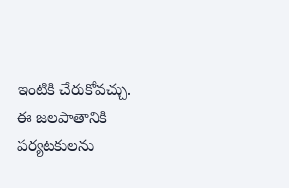ఇంటికి చేరుకోవచ్చు. ఈ జలపాతానికి పర్యటకులను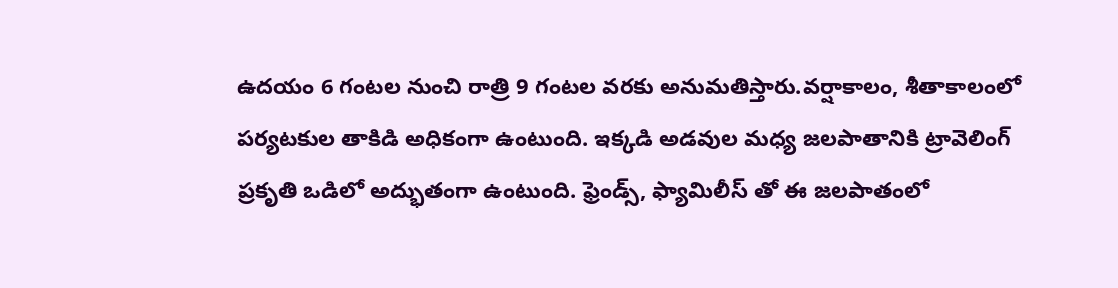ఉదయం 6 గంటల నుంచి రాత్రి 9 గంటల వరకు అనుమతిస్తారు.వర్షాకాలం, శీతాకాలంలో పర్యటకుల తాకిడి అధికంగా ఉంటుంది. ఇక్కడి అడవుల మధ్య జలపాతానికి ట్రావెలింగ్ ప్రకృతి ఒడిలో అద్భుతంగా ఉంటుంది. ఫ్రెండ్స్, ఫ్యామిలీస్ తో ఈ జలపాతంలో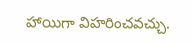హాయిగా విహరించవచ్చు.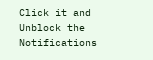Click it and Unblock the Notifications